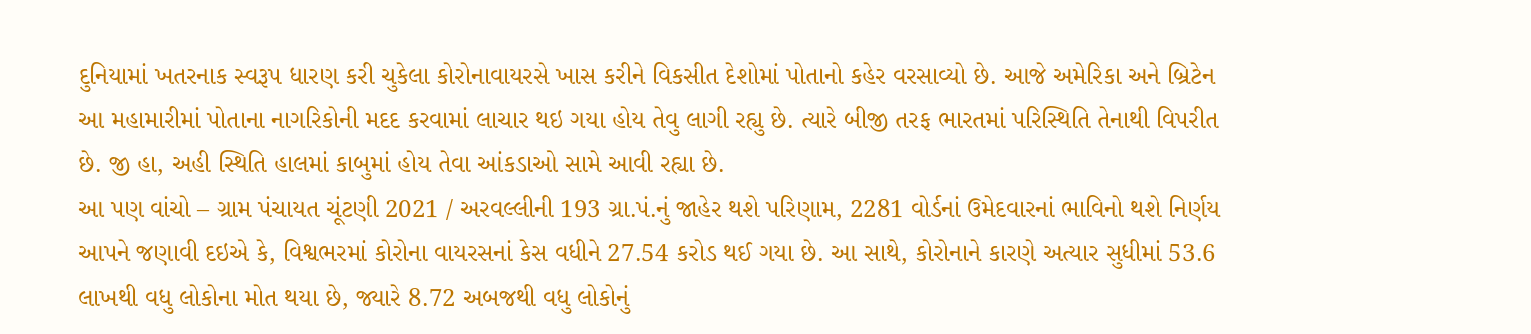દુનિયામાં ખતરનાક સ્વરૂપ ધારણ કરી ચુકેલા કોરોનાવાયરસે ખાસ કરીને વિકસીત દેશોમાં પોતાનો કહેર વરસાવ્યો છે. આજે અમેરિકા અને બ્રિટેન આ મહામારીમાં પોતાના નાગરિકોની મદદ કરવામાં લાચાર થઇ ગયા હોય તેવુ લાગી રહ્યુ છે. ત્યારે બીજી તરફ ભારતમાં પરિસ્થિતિ તેનાથી વિપરીત છે. જી હા, અહી સ્થિતિ હાલમાં કાબુમાં હોય તેવા આંકડાઓ સામે આવી રહ્યા છે.
આ પણ વાંચો – ગ્રામ પંચાયત ચૂંટણી 2021 / અરવલ્લીની 193 ગ્રા.પં.નું જાહેર થશે પરિણામ, 2281 વોર્ડનાં ઉમેદવારનાં ભાવિનો થશે નિર્ણય
આપને જણાવી દઇએ કે, વિશ્વભરમાં કોરોના વાયરસનાં કેસ વધીને 27.54 કરોડ થઈ ગયા છે. આ સાથે, કોરોનાને કારણે અત્યાર સુધીમાં 53.6 લાખથી વધુ લોકોના મોત થયા છે, જ્યારે 8.72 અબજથી વધુ લોકોનું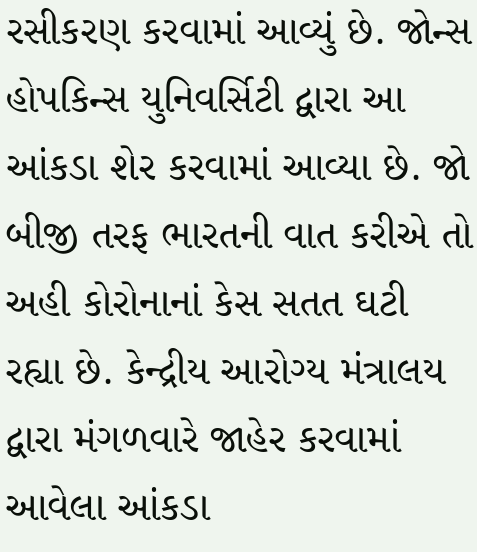રસીકરણ કરવામાં આવ્યું છે. જોન્સ હોપકિન્સ યુનિવર્સિટી દ્વારા આ આંકડા શેર કરવામાં આવ્યા છે. જો બીજી તરફ ભારતની વાત કરીએ તો અહી કોરોનાનાં કેસ સતત ઘટી રહ્યા છે. કેન્દ્રીય આરોગ્ય મંત્રાલય દ્વારા મંગળવારે જાહેર કરવામાં આવેલા આંકડા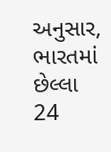અનુસાર, ભારતમાં છેલ્લા 24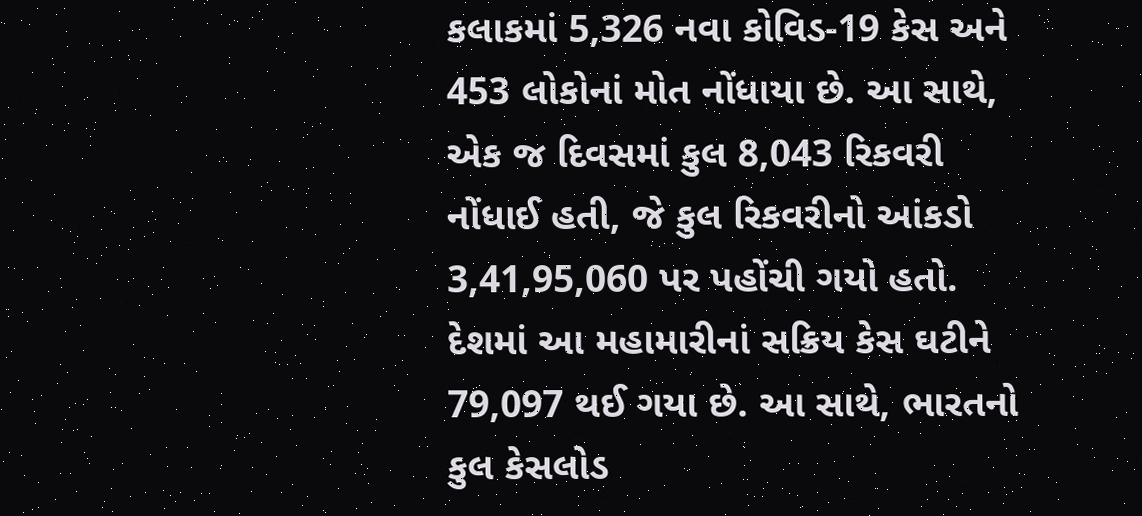કલાકમાં 5,326 નવા કોવિડ-19 કેસ અને 453 લોકોનાં મોત નોંધાયા છે. આ સાથે, એક જ દિવસમાં કુલ 8,043 રિકવરી નોંધાઈ હતી, જે કુલ રિકવરીનો આંકડો 3,41,95,060 પર પહોંચી ગયો હતો. દેશમાં આ મહામારીનાં સક્રિય કેસ ઘટીને 79,097 થઈ ગયા છે. આ સાથે, ભારતનો કુલ કેસલોડ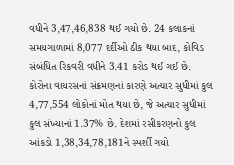વધીને 3,47,46,838 થઈ ગયો છે. 24 કલાકનાં સમયગાળામાં 8,077 દર્દીઓ ઠીક થયા બાદ, કોવિડ સંબંધિત રિકવરી વધીને 3.41 કરોડ થઈ ગઈ છે. કોરોના વાયરસનાં સંક્રમણનાં કારણે અત્યાર સુધીમાં કુલ 4,77,554 લોકોનાં મોત થયા છે, જે અત્યાર સુધીમાં કુલ સંખ્યાનાં 1.37% છે. દેશમાં રસીકરણનો કુલ આંકડો 1,38,34,78,181ને સ્પર્શી ગયો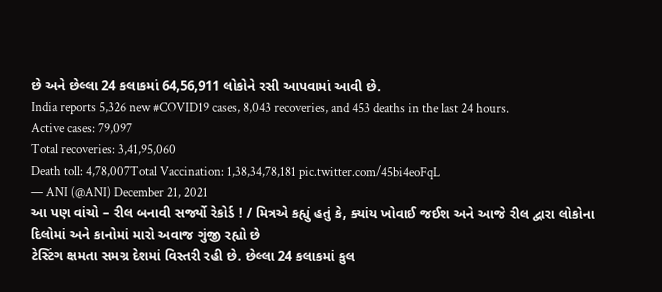છે અને છેલ્લા 24 કલાકમાં 64,56,911 લોકોને રસી આપવામાં આવી છે.
India reports 5,326 new #COVID19 cases, 8,043 recoveries, and 453 deaths in the last 24 hours.
Active cases: 79,097
Total recoveries: 3,41,95,060
Death toll: 4,78,007Total Vaccination: 1,38,34,78,181 pic.twitter.com/45bi4eoFqL
— ANI (@ANI) December 21, 2021
આ પણ વાંચો – રીલ બનાવી સર્જ્યો રેકોર્ડ ! / મિત્રએ કહ્યું હતું કે, ક્યાંય ખોવાઈ જઈશ અને આજે રીલ દ્વારા લોકોના દિલોમાં અને કાનોમાં મારો અવાજ ગુંજી રહ્યો છે
ટેસ્ટિંગ ક્ષમતા સમગ્ર દેશમાં વિસ્તરી રહી છે. છેલ્લા 24 કલાકમાં કુલ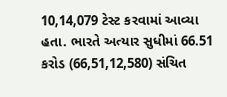10,14,079 ટેસ્ટ કરવામાં આવ્યા હતા. ભારતે અત્યાર સુધીમાં 66.51 કરોડ (66,51,12,580) સંચિત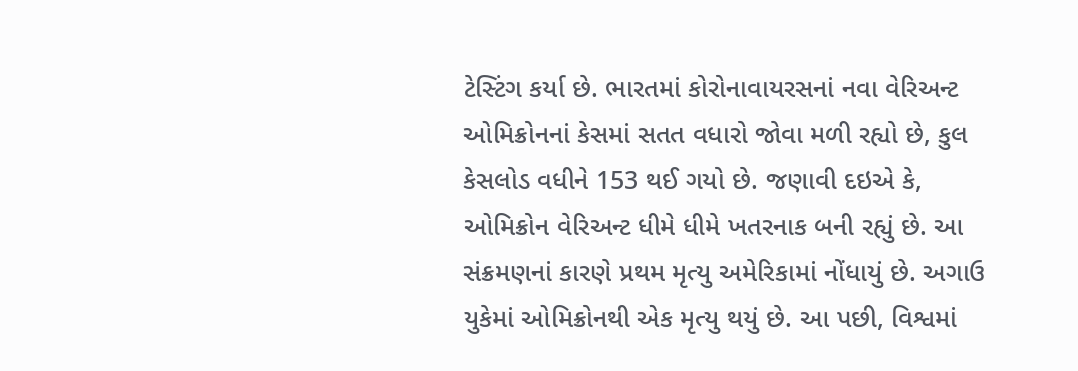ટેસ્ટિંગ કર્યા છે. ભારતમાં કોરોનાવાયરસનાં નવા વેરિઅન્ટ ઓમિક્રોનનાં કેસમાં સતત વધારો જોવા મળી રહ્યો છે, કુલ કેસલોડ વધીને 153 થઈ ગયો છે. જણાવી દઇએ કે, ઓમિક્રોન વેરિઅન્ટ ધીમે ધીમે ખતરનાક બની રહ્યું છે. આ સંક્રમણનાં કારણે પ્રથમ મૃત્યુ અમેરિકામાં નોંધાયું છે. અગાઉ યુકેમાં ઓમિક્રોનથી એક મૃત્યુ થયું છે. આ પછી, વિશ્વમાં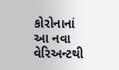કોરોનાનાં આ નવા વેરિઅન્ટથી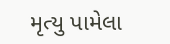મૃત્યુ પામેલા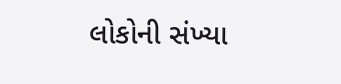લોકોની સંખ્યા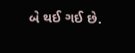બે થઈ ગઈ છે.